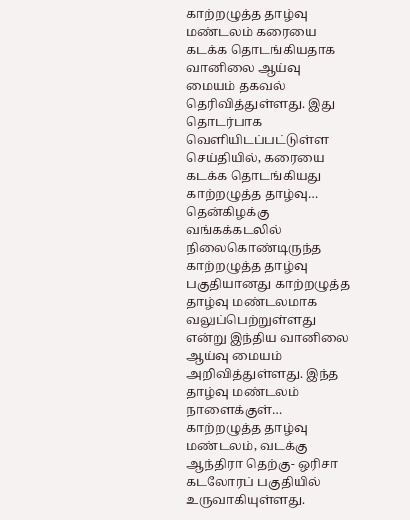காற்றழுத்த தாழ்வு மண்டலம் கரையை கடக்க தொடங்கியதாக வானிலை ஆய்வு மையம் தகவல் தெரிவித்துள்ளது. இது தொடர்பாக வெளியிடப்பட்டுள்ள செய்தியில், கரையை கடக்க தொடங்கியது காற்றழுத்த தாழ்வு…
தென்கிழக்கு வங்கக்கடலில் நிலைகொண்டிருந்த காற்றழுத்த தாழ்வு பகுதியானது காற்றழுத்த தாழ்வு மண்டலமாக வலுப்பெற்றுள்ளது என்று இந்திய வானிலை ஆய்வு மையம் அறிவித்துள்ளது. இந்த தாழ்வு மண்டலம் நாளைக்குள்…
காற்றழுத்த தாழ்வு மண்டலம், வடக்கு ஆந்திரா தெற்கு- ஒரிசா கடலோரப் பகுதியில் உருவாகியுள்ளது.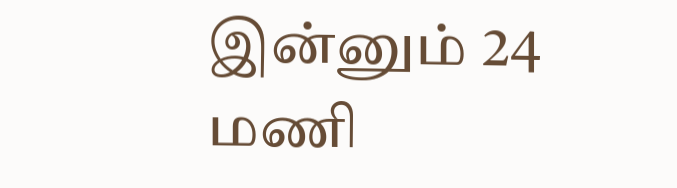இன்னும் 24 மணி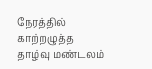நேரத்தில் காற்றழுத்த தாழ்வு மண்டலம்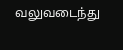வலுவடைந்து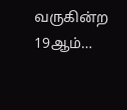வருகின்ற 19ஆம்…